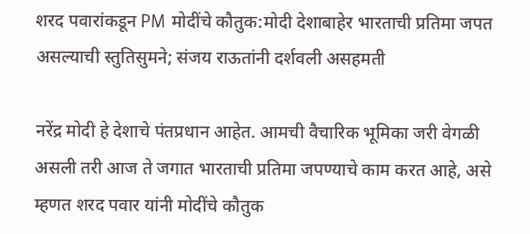शरद पवारांकडून PM मोदींचे कौतुक:मोदी देशाबाहेर भारताची प्रतिमा जपत असल्याची स्तुतिसुमने; संजय राऊतांनी दर्शवली असहमती

नरेंद्र मोदी हे देशाचे पंतप्रधान आहेत. आमची वैचारिक भूमिका जरी वेगळी असली तरी आज ते जगात भारताची प्रतिमा जपण्याचे काम करत आहे, असे म्हणत शरद पवार यांनी मोदींचे कौतुक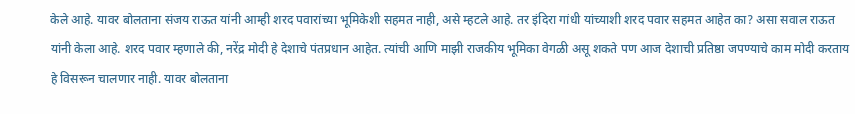केले आहे. यावर बोलताना संजय राऊत यांनी आम्ही शरद पवारांच्या भूमिकेशी सहमत नाही, असे म्हटले आहे. तर इंदिरा गांधी यांच्याशी शरद पवार सहमत आहेत का? असा सवाल राऊत यांनी केला आहे. शरद पवार म्हणाले की, नरेंद्र मोदी हे देशाचे पंतप्रधान आहेत. त्यांची आणि माझी राजकीय भूमिका वेगळी असू शकते पण आज देशाची प्रतिष्ठा जपण्याचे काम मोदी करताय हे विसरून चालणार नाही. यावर बोलताना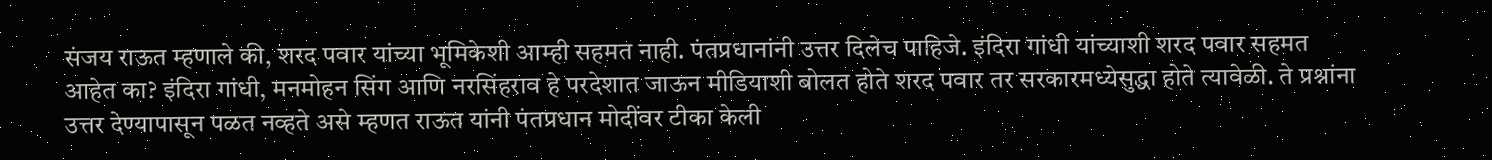संजय राऊत म्हणाले की, शरद पवार यांच्या भूमिकेशी आम्ही सहमत नाही. पंतप्रधानांनी उत्तर दिलेच पाहिजे. इंदिरा गांधी यांच्याशी शरद पवार सहमत आहेत का? इंदिरा गांधी, मनमोहन सिंग आणि नरसिंहराव हे परदेशात जाऊन मीडियाशी बोलत होते शरद पवार तर सरकारमध्येसुद्धा होते त्यावेळी. ते प्रश्नांना उत्तर देण्यापासून पळत नव्हते असे म्हणत राऊत यांनी पंतप्रधान मोदींवर टीका केली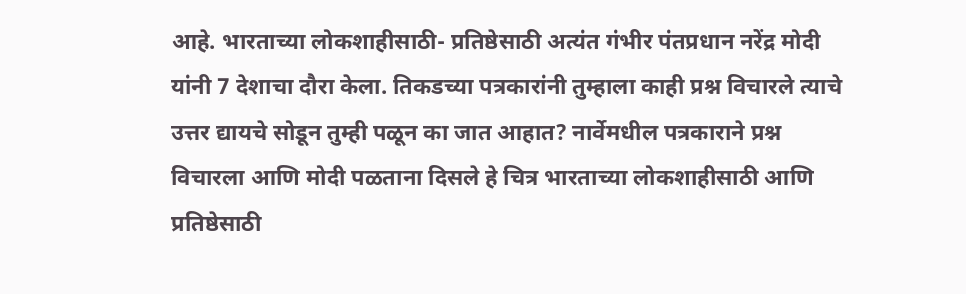आहे. भारताच्या लोकशाहीसाठी- प्रतिष्ठेसाठी अत्यंत गंभीर पंतप्रधान नरेंद्र मोदी यांनी 7 देशाचा दौरा केला. तिकडच्या पत्रकारांनी तुम्हाला काही प्रश्न विचारले त्याचे उत्तर द्यायचे सोडून तुम्ही पळून का जात आहात? नार्वेमधील पत्रकाराने प्रश्न विचारला आणि मोदी पळताना दिसले हे चित्र भारताच्या लोकशाहीसाठी आणि प्रतिष्ठेसाठी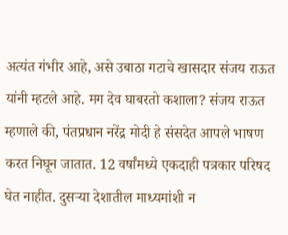अत्यंत गंभीर आहे, असे उबाठा गटाचे खासदार संजय राऊत यांनी म्हटले आहे. मग देव घाबरतो कशाला? संजय राऊत म्हणाले की, पंतप्रधान नरेंद्र मोदी हे संसदेत आपले भाषण करत निघून जातात. 12 वर्षांमध्ये एकदाही पत्रकार परिषद घेत नाहीत. दुसऱ्या देशातील माध्यमांशी न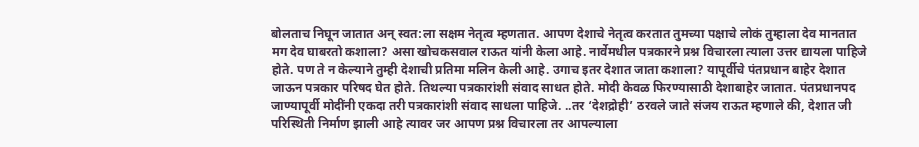बोलताच निघून जातात अन् स्वत:ला सक्षम नेतृत्व म्हणतात. आपण देशाचे नेतृत्व करतात तुमच्या पक्षाचे लोकं तुम्हाला देव मानतात मग देव घाबरतो कशाला? असा खोचकसवाल राऊत यांनी केला आहे. नार्वेमधील पत्रकारने प्रश्न विचारला त्याला उत्तर द्यायला पाहिजे होते. पण ते न केल्याने तुम्ही देशाची प्रतिमा मलिन केली आहे. उगाच इतर देशात जाता कशाला? यापूर्वीचे पंतप्रधान बाहेर देशात जाऊन पत्रकार परिषद घेत होते. तिथल्या पत्रकारांशी संवाद साधत होते. मोदी केवळ फिरण्यासाठी देशाबाहेर जातात. पंतप्रधानपद जाण्यापूर्वी मोदींनी एकदा तरी पत्रकारांशी संवाद साधला पाहिजे. ..तर ‘देशद्रोही’ ठरवले जाते संजय राऊत म्हणाले की, देशात जी परिस्थिती निर्माण झाली आहे त्यावर जर आपण प्रश्न विचारला तर आपल्याला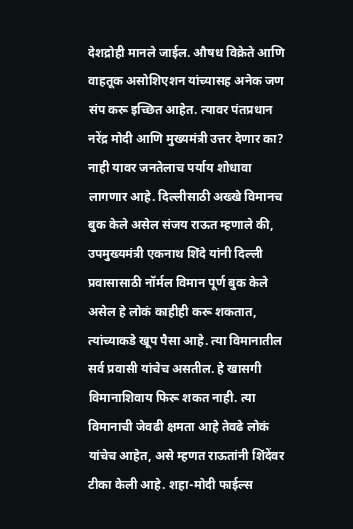देशद्रोही मानले जाईल. औषध विक्रेते आणि वाहतूक असोशिएशन यांच्यासह अनेक जण संप करू इच्छित आहेत. त्यावर पंतप्रधान नरेंद्र मोदी आणि मुख्यमंत्री उत्तर देणार का? नाही यावर जनतेलाच पर्याय शोधावा लागणार आहे. दिल्लीसाठी अख्खे विमानच बुक केले असेल संजय राऊत म्हणाले की, उपमुख्यमंत्री एकनाथ शिंदे यांनी दिल्ली प्रवासासाठी नॉर्मल विमान पूर्ण बुक केले असेल हे लोकं काहीही करू शकतात, त्यांच्याकडे खूप पैसा आहे. त्या विमानातील सर्व प्रवासी यांचेच असतील. हे खासगी विमानाशिवाय फिरू शकत नाही. त्या विमानाची जेवढी क्षमता आहे तेवढे लोकं यांचेच आहेत, असे म्हणत राऊतांनी शिंदेंवर टीका केली आहे. शहा-मोदी फाईल्स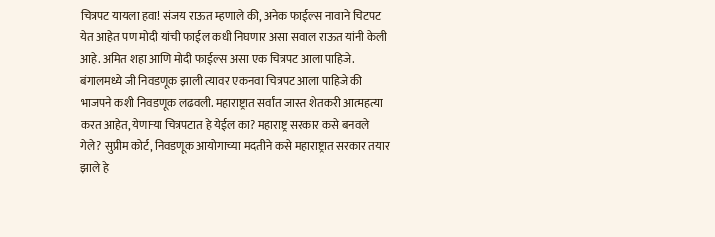चित्रपट यायला हवा! संजय राऊत म्हणाले की, अनेक फाईल्स नावाने चिटपट येत आहेत पण मोदी यांची फाईल कधी निघणार असा सवाल राऊत यांनी केली आहे. अमित शहा आणि मोदी फाईल्स असा एक चित्रपट आला पाहिजे. बंगालमध्ये जी निवडणूक झाली त्यावर एकनवा चित्रपट आला पाहिजे की भाजपने कशी निवडणूक लढवली. महाराष्ट्रात सर्वांत जास्त शेतकरी आत्महत्या करत आहेत, येणाऱ्या चित्रपटात हे येईल का? महाराष्ट्र सरकार कसे बनवले गेले? सुप्रीम कोर्ट, निवडणूक आयोगाच्या मदतीने कसे महाराष्ट्रात सरकार तयार झाले हे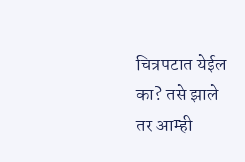चित्रपटात येईल का? तसे झाले तर आम्ही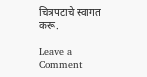चित्रपटाचे स्वागत करू.

Leave a Comment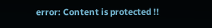error: Content is protected !!